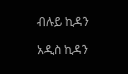ብሉይ ኪዳን

አዲስ ኪዳን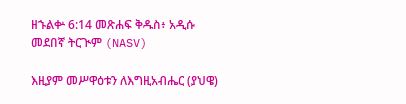ዘኁልቍ 6:14 መጽሐፍ ቅዱስ፥ አዲሱ መደበኛ ትርጒም (NASV)

እዚያም መሥዋዕቱን ለእግዚአብሔር (ያህዌ)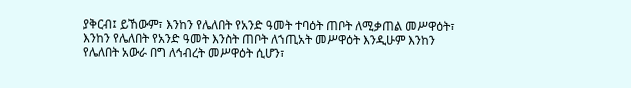ያቅርብ፤ ይኸውም፣ እንከን የሌለበት የአንድ ዓመት ተባዕት ጠቦት ለሚቃጠል መሥዋዕት፣ እንከን የሌለበት የአንድ ዓመት እንስት ጠቦት ለኀጢአት መሥዋዕት እንዲሁም እንከን የሌለበት አውራ በግ ለኅብረት መሥዋዕት ሲሆን፣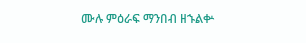ሙሉ ምዕራፍ ማንበብ ዘኁልቍ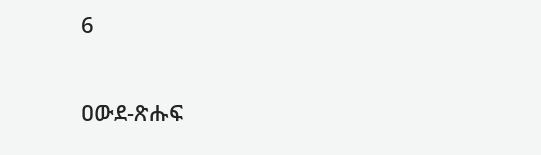6

ዐውደ-ጽሑፍ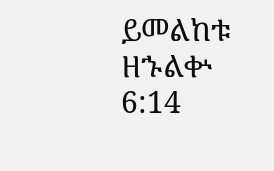ይመልከቱ ዘኁልቍ 6:14